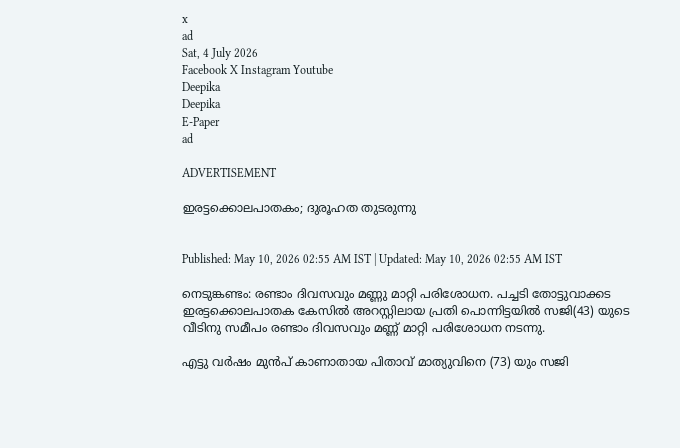x
ad
Sat, 4 July 2026
Facebook X Instagram Youtube
Deepika
Deepika
E-Paper
ad

ADVERTISEMENT

ഇരട്ടക്കൊലപാതകം; ദുരൂഹത തുടരുന്നു


Published: May 10, 2026 02:55 AM IST | Updated: May 10, 2026 02:55 AM IST

നെടുങ്കണ്ടം: രണ്ടാം ദിവസവും മണ്ണു മാറ്റി പരിശോധന. പച്ചടി തോട്ടുവാക്കട ഇരട്ടക്കൊലപാതക കേസില്‍ അറസ്റ്റിലായ പ്രതി പൊന്നിട്ടയില്‍ സജി(43) യുടെ വീടിനു സമീപം രണ്ടാം ദിവസവും മണ്ണ് മാറ്റി പരിശോധന നടന്നു.

എട്ടു വര്‍ഷം മുന്‍പ് കാണാതായ പിതാവ് മാത്യുവിനെ (73) യും സജി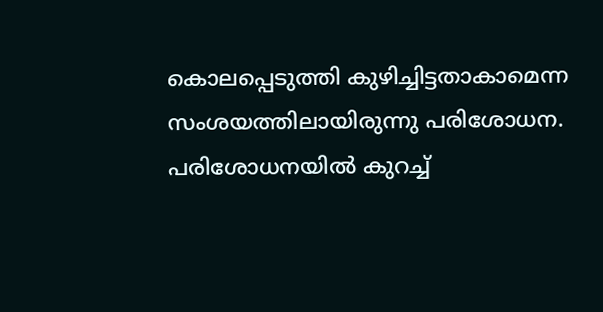കൊലപ്പെടുത്തി കുഴിച്ചിട്ടതാകാമെന്ന സംശയത്തിലായിരുന്നു പരിശോധന. പരിശോധനയില്‍ കുറച്ച്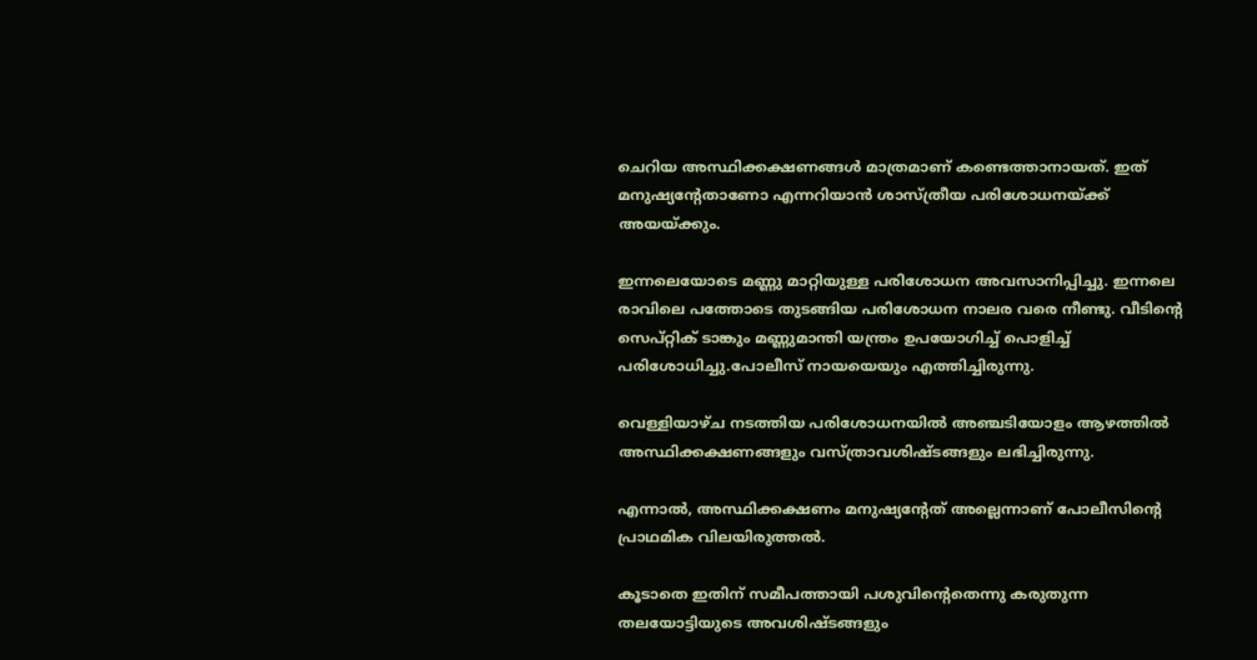ചെറിയ അസ്ഥിക്കക്ഷണങ്ങള്‍ മാത്രമാണ് കണ്ടെത്താനായത്. ഇത് മനുഷ്യന്‍റേതാണോ എന്നറിയാന്‍ ശാസ്ത്രീയ പരിശോധനയ്ക്ക് അയയ്ക്കും.

ഇന്നലെയോടെ മണ്ണു മാറ്റിയുള്ള പരിശോധന അവസാനിപ്പിച്ചു. ഇന്നലെ രാവിലെ പത്തോടെ തുടങ്ങിയ പരിശോധന നാലര വരെ നീണ്ടു. വീടിന്‍റെ സെപ്റ്റിക് ടാങ്കും മണ്ണുമാന്തി യന്ത്രം ഉപയോഗിച്ച് പൊളിച്ച് പരിശോധിച്ചു.പോലീസ് നായയെയും എത്തിച്ചിരുന്നു.

വെള്ളിയാഴ്ച നടത്തിയ പരിശോധനയില്‍ അഞ്ചടിയോളം ആഴത്തില്‍ അസ്ഥിക്കക്ഷണങ്ങളും വസ്ത്രാവശിഷ്ടങ്ങളും ലഭിച്ചിരുന്നു.

എന്നാല്‍, അസ്ഥിക്കക്ഷണം മനുഷ്യന്‍റേത് അല്ലെന്നാണ് പോലീസിന്‍റെ പ്രാഥമിക വിലയിരുത്തല്‍.

കൂടാതെ ഇതിന് സമീപത്തായി പശുവിന്‍റെതെന്നു കരുതുന്ന തലയോട്ടിയുടെ അവശിഷ്ടങ്ങളും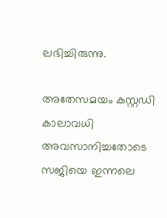ലഭിച്ചിരുന്നു.

അതേസമയം കസ്റ്റഡി കാലാവധി അവസാനിച്ചതോടെ സജിയെ ഇന്നലെ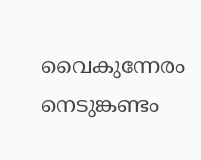വൈകുന്നേരം നെടുങ്കണ്ടം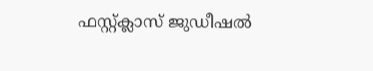ഫസ്റ്റ്ക്ലാസ് ജുഡീഷല്‍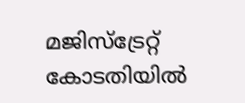മജിസ്ട്രേറ്റ് കോടതിയില്‍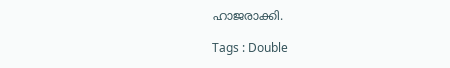ഹാജരാക്കി.

Tags : Double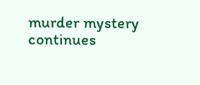murder mystery continues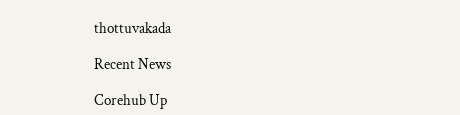thottuvakada

Recent News

Corehub Up